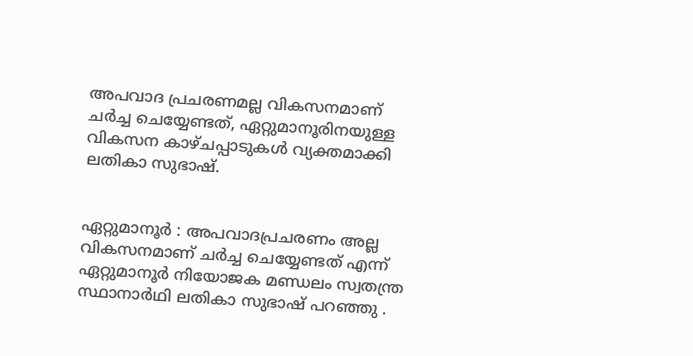അപവാദ പ്രചരണമല്ല വികസനമാണ് ചർച്ച ചെയ്യേണ്ടത്, ഏറ്റുമാനൂരിനയുള്ള വികസന കാഴ്ചപ്പാടുകൾ വ്യക്തമാക്കി ലതികാ സുഭാഷ്.


ഏറ്റുമാനൂർ : അപവാദപ്രചരണം അല്ല വികസനമാണ് ചർച്ച ചെയ്യേണ്ടത് എന്ന് ഏറ്റുമാനൂർ നിയോജക മണ്ഡലം സ്വതന്ത്ര സ്ഥാനാർഥി ലതികാ സുഭാഷ് പറഞ്ഞു .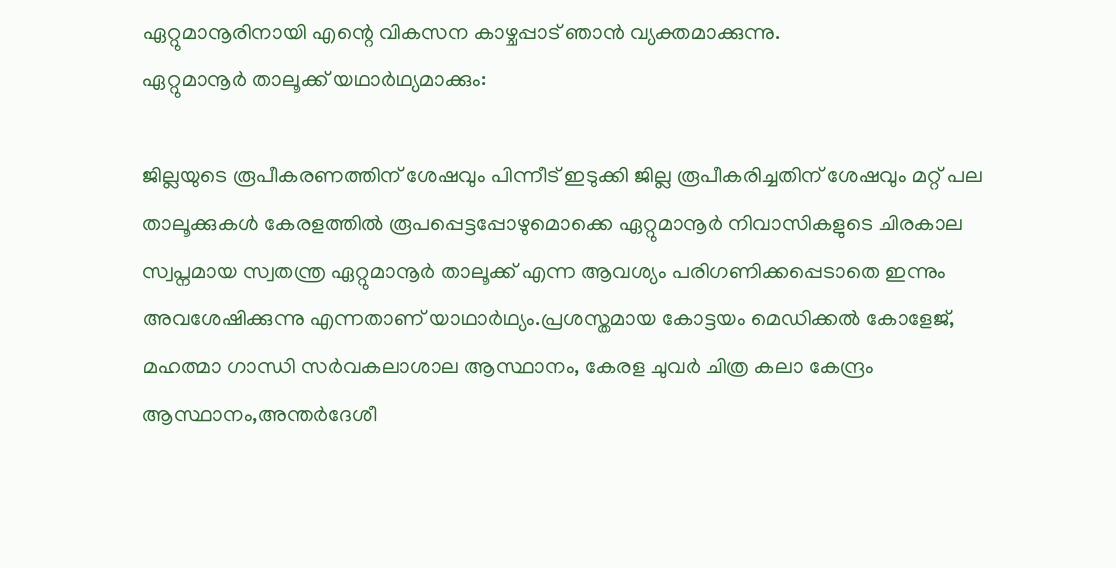ഏറ്റുമാനൂരിനായി എന്റെ വികസന കാഴ്ചപ്പാട് ഞാൻ വ്യക്തമാക്കുന്നു.
ഏറ്റുമാനൂർ താലൂക്ക് യഥാർഥ്യമാക്കും:

ജില്ലയുടെ രൂപീകരണത്തിന് ശേഷവും പിന്നീട് ഇടുക്കി ജില്ല രൂപീകരിച്ചതിന് ശേഷവും മറ്റ് പല താലൂക്കുകൾ കേരളത്തിൽ രൂപപ്പെട്ടപ്പോഴുമൊക്കെ ഏറ്റുമാനൂർ നിവാസികളുടെ ചിരകാല സ്വപ്നമായ സ്വതന്ത്ര ഏറ്റുമാനൂർ താലൂക്ക് എന്ന ആവശ്യം പരിഗണിക്കപ്പെടാതെ ഇന്നും അവശേഷിക്കുന്നു എന്നതാണ് യാഥാർഥ്യം.പ്രശസ്തമായ കോട്ടയം മെഡിക്കൽ കോളേജ്, മഹത്മാ ഗാന്ധി സർവകലാശാല ആസ്ഥാനം, കേരള ചുവർ ചിത്ര കലാ കേന്ദ്രം ആസ്ഥാനം,അന്തർദേശീ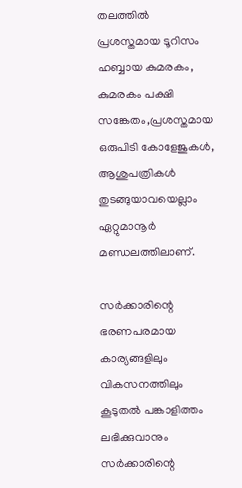തലത്തിൽ പ്രശസ്തമായ ടൂറിസം ഹബ്ബായ കുമരകം, കുമരകം പക്ഷി സങ്കേതം,പ്രശസ്തമായ ഒരുപിടി കോളേജുകൾ, ആശുപത്രികൾ തുടങ്ങുയാവയെല്ലാം ഏറ്റുമാനൂർ മണ്ഡലത്തിലാണ്.

സർക്കാരിന്റെ ഭരണപരമായ കാര്യങ്ങളിലും വികസനത്തിലും കൂടുതൽ പങ്കാളിത്തം ലഭിക്കുവാനും സർക്കാരിന്റെ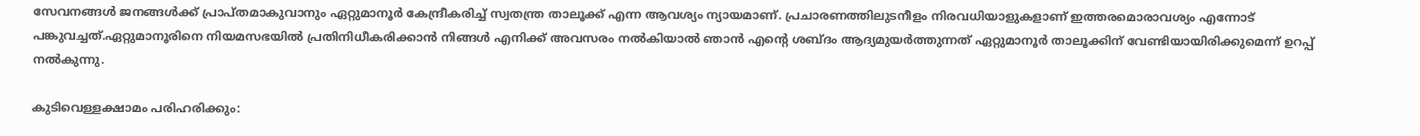സേവനങ്ങൾ ജനങ്ങൾക്ക്‌ പ്രാപ്തമാകുവാനും ഏറ്റുമാനൂർ കേന്ദ്രീകരിച്ച്‌ സ്വതന്ത്ര താലൂക്ക് എന്ന ആവശ്യം ന്യായമാണ്. പ്രചാരണത്തിലുടനീളം നിരവധിയാളുകളാണ് ഇത്തരമൊരാവശ്യം എന്നോട് പങ്കുവച്ചത്.ഏറ്റുമാനൂരിനെ നിയമസഭയിൽ പ്രതിനിധീകരിക്കാൻ നിങ്ങൾ എനിക്ക് അവസരം നൽകിയാൽ ഞാൻ എന്റെ ശബ്ദം ആദ്യമുയർത്തുന്നത് ഏറ്റുമാനൂർ താലൂക്കിന് വേണ്ടിയായിരിക്കുമെന്ന് ഉറപ്പ് നൽകുന്നു.

കുടിവെള്ളക്ഷാമം പരിഹരിക്കും: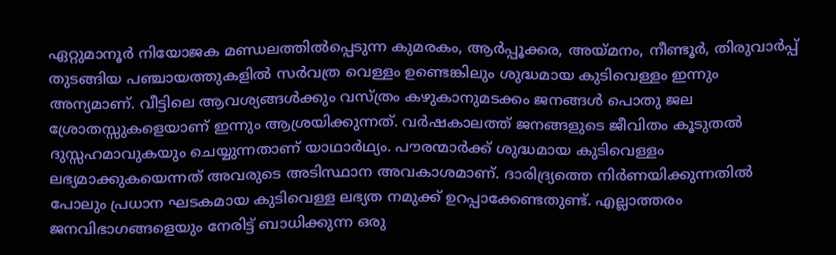ഏറ്റുമാനൂർ നിയോജക മണ്ഡലത്തിൽപ്പെടുന്ന കുമരകം, ആർപ്പൂക്കര, അയ്മനം, നീണ്ടൂർ, തിരുവാർപ്പ് തുടങ്ങിയ പഞ്ചായത്തുകളിൽ സർവത്ര വെള്ളം ഉണ്ടെങ്കിലും ശുദ്ധമായ കുടിവെള്ളം ഇന്നും അന്യമാണ്. വീട്ടിലെ ആവശ്യങ്ങൾക്കും വസ്ത്രം കഴുകാനുമടക്കം ജനങ്ങൾ പൊതു ജല ശ്രോതസ്സുകളെയാണ് ഇന്നും ആശ്രയിക്കുന്നത്. വർഷകാലത്ത് ജനങ്ങളുടെ ജീവിതം കൂടുതൽ ദുസ്സഹമാവുകയും ചെയ്യുന്നതാണ് യാഥാർഥ്യം. പൗരന്മാർക്ക് ശുദ്ധമായ കുടിവെള്ളം ലഭ്യമാക്കുകയെന്നത് അവരുടെ അടിസ്ഥാന അവകാശമാണ്. ദാരിദ്ര്യത്തെ നിർണയിക്കുന്നതിൽ പോലും പ്രധാന ഘടകമായ കുടിവെള്ള ലഭ്യത നമുക്ക് ഉറപ്പാക്കേണ്ടതുണ്ട്. എല്ലാത്തരം ജനവിഭാഗങ്ങളെയും നേരിട്ട് ബാധിക്കുന്ന ഒരു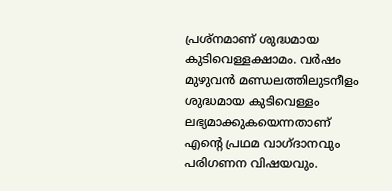പ്രശ്നമാണ് ശുദ്ധമായ കുടിവെള്ളക്ഷാമം. വർഷം മുഴുവൻ മണ്ഡലത്തിലുടനീളം ശുദ്ധമായ കുടിവെള്ളം ലഭ്യമാക്കുകയെന്നതാണ് എന്റെ പ്രഥമ വാഗ്ദാനവും പരിഗണന വിഷയവും.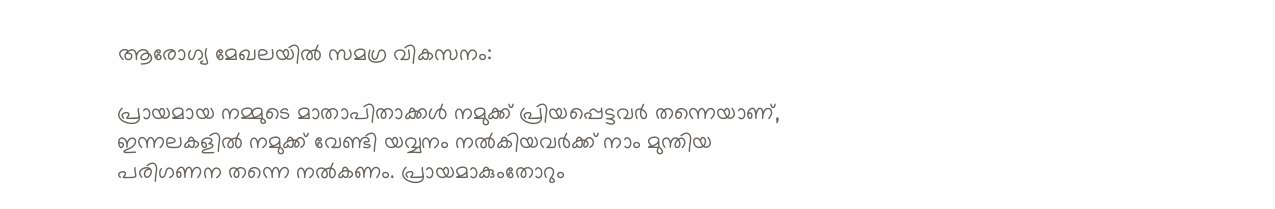ആരോഗ്യ മേഖലയിൽ സമഗ്ര വികസനം:

പ്രായമായ നമ്മുടെ മാതാപിതാക്കൾ നമുക്ക് പ്രിയപ്പെട്ടവർ തന്നെയാണ്, ഇന്നലകളിൽ നമുക്ക് വേണ്ടി യവ്വനം നൽകിയവർക്ക് നാം മുന്തിയ പരിഗണന തന്നെ നൽകണം. പ്രായമാകുംതോറും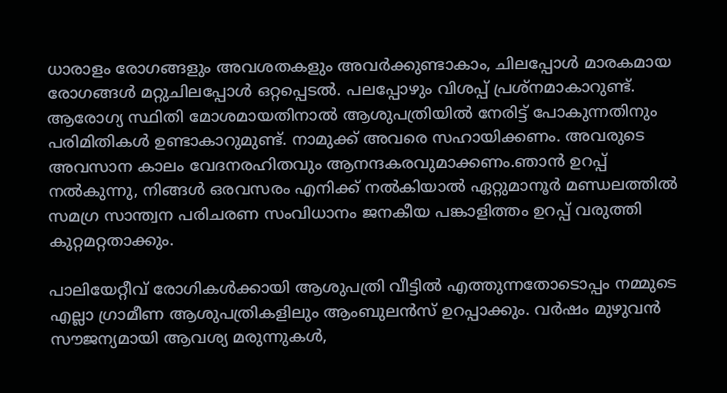ധാരാളം രോഗങ്ങളും അവശതകളും അവർക്കുണ്ടാകാം, ചിലപ്പോൾ മാരകമായ രോഗങ്ങൾ മറ്റുചിലപ്പോൾ ഒറ്റപ്പെടൽ. പലപ്പോഴും വിശപ്പ് പ്രശ്നമാകാറുണ്ട്. ആരോഗ്യ സ്ഥിതി മോശമായതിനാൽ ആശുപത്രിയിൽ നേരിട്ട് പോകുന്നതിനും പരിമിതികൾ ഉണ്ടാകാറുമുണ്ട്. നാമുക്ക് അവരെ സഹായിക്കണം. അവരുടെ അവസാന കാലം വേദനരഹിതവും ആനന്ദകരവുമാക്കണം.ഞാൻ ഉറപ്പ് നൽകുന്നു, നിങ്ങൾ ഒരവസരം എനിക്ക് നൽകിയാൽ ഏറ്റുമാനൂർ മണ്ഡലത്തിൽ സമഗ്ര സാന്ത്വന പരിചരണ സംവിധാനം ജനകീയ പങ്കാളിത്തം ഉറപ്പ് വരുത്തി കുറ്റമറ്റതാക്കും.

പാലിയേറ്റീവ് രോഗികൾക്കായി ആശുപത്രി വീട്ടിൽ എത്തുന്നതോടൊപ്പം നമ്മുടെ എല്ലാ ഗ്രാമീണ ആശുപത്രികളിലും ആംബുലൻസ് ഉറപ്പാക്കും. വർഷം മുഴുവൻ സൗജന്യമായി ആവശ്യ മരുന്നുകൾ,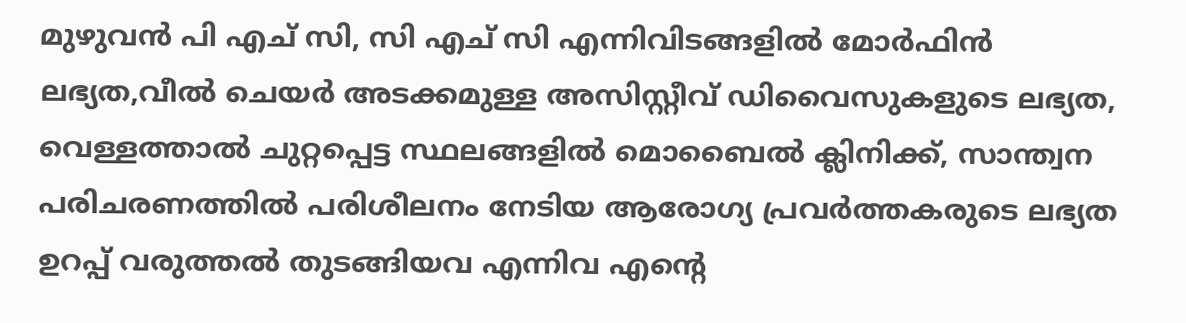മുഴുവൻ പി എച് സി, സി എച് സി എന്നിവിടങ്ങളിൽ മോർഫിൻ ലഭ്യത,വീൽ ചെയർ അടക്കമുള്ള അസിസ്റ്റീവ് ഡിവൈസുകളുടെ ലഭ്യത, വെള്ളത്താൽ ചുറ്റപ്പെട്ട സ്ഥലങ്ങളിൽ മൊബൈൽ ക്ലിനിക്ക്, സാന്ത്വന പരിചരണത്തിൽ പരിശീലനം നേടിയ ആരോഗ്യ പ്രവർത്തകരുടെ ലഭ്യത ഉറപ്പ് വരുത്തൽ തുടങ്ങിയവ എന്നിവ എന്റെ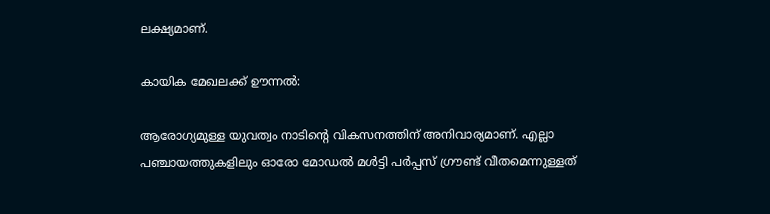ലക്ഷ്യമാണ്.

കായിക മേഖലക്ക് ഊന്നൽ:

ആരോഗ്യമുള്ള യുവത്വം നാടിന്റെ വികസനത്തിന്‌ അനിവാര്യമാണ്. എല്ലാ പഞ്ചായത്തുകളിലും ഓരോ മോഡൽ മൾട്ടി പർപ്പസ് ഗ്രൗണ്ട് വീതമെന്നുള്ളത്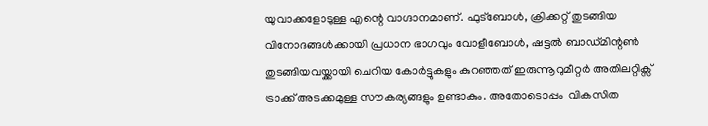യുവാക്കളോടുള്ള എന്റെ വാഗ്ദാനമാണ്. ഫുട്ബോൾ, ക്രിക്കറ്റ്‌ തുടങ്ങിയ വിനോദങ്ങൾക്കായി പ്രധാന ഭാഗവും വോളീബോൾ, ഷട്ടൽ ബാഡ്മിന്റൺ തുടങ്ങിയവയ്ക്കായി ചെറിയ കോർട്ടുകളും കുറഞ്ഞത് ഇരുന്നൂറുമീറ്റർ അതിലറ്റിക്സ് ട്രാക്ക് അടക്കമുള്ള സൗകര്യങ്ങളും ഉണ്ടാകും. അതോടൊപ്പം  വികസിത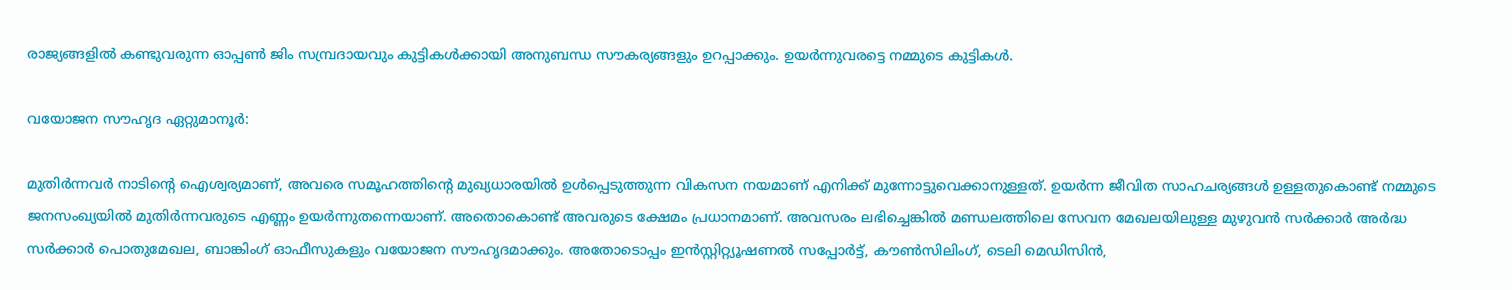രാജ്യങ്ങളിൽ കണ്ടുവരുന്ന ഓപ്പൺ ജിം സമ്പ്രദായവും കുട്ടികൾക്കായി അനുബന്ധ സൗകര്യങ്ങളും ഉറപ്പാക്കും. ഉയർന്നുവരട്ടെ നമ്മുടെ കുട്ടികൾ.

വയോജന സൗഹൃദ ഏറ്റുമാനൂർ:

മുതിർന്നവർ നാടിന്റെ ഐശ്വര്യമാണ്, അവരെ സമൂഹത്തിന്റെ മുഖ്യധാരയിൽ ഉൾപ്പെടുത്തുന്ന വികസന നയമാണ് എനിക്ക് മുന്നോട്ടുവെക്കാനുള്ളത്. ഉയർന്ന ജീവിത സാഹചര്യങ്ങൾ ഉള്ളതുകൊണ്ട് നമ്മുടെ ജനസംഖ്യയിൽ മുതിർന്നവരുടെ എണ്ണം ഉയർന്നുതന്നെയാണ്. അതൊകൊണ്ട് അവരുടെ ക്ഷേമം പ്രധാനമാണ്. അവസരം ലഭിച്ചെങ്കിൽ മണ്ഡലത്തിലെ സേവന മേഖലയിലുള്ള മുഴുവൻ സർക്കാർ അർദ്ധ സർക്കാർ പൊതുമേഖല, ബാങ്കിംഗ് ഓഫീസുകളും വയോജന സൗഹൃദമാക്കും. അതോടൊപ്പം ഇൻസ്റ്റിറ്റ്യൂഷണൽ സപ്പോർട്ട്, കൗൺസിലിംഗ്, ടെലി മെഡിസിൻ,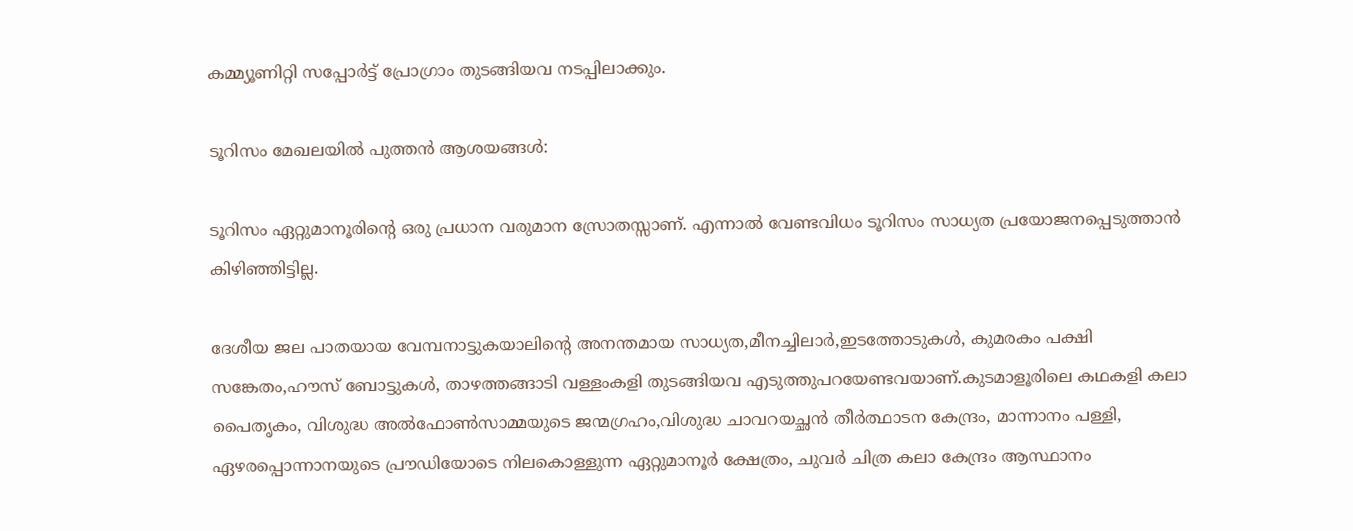കമ്മ്യൂണിറ്റി സപ്പോർട്ട് പ്രോഗ്രാം തുടങ്ങിയവ നടപ്പിലാക്കും.

ടൂറിസം മേഖലയിൽ പുത്തൻ ആശയങ്ങൾ:

ടൂറിസം ഏറ്റുമാനൂരിന്റെ ഒരു പ്രധാന വരുമാന സ്രോതസ്സാണ്. എന്നാൽ വേണ്ടവിധം ടൂറിസം സാധ്യത പ്രയോജനപ്പെടുത്താൻ കിഴിഞ്ഞിട്ടില്ല.

ദേശീയ ജല പാതയായ വേമ്പനാട്ടുകയാലിന്റെ അനന്തമായ സാധ്യത,മീനച്ചിലാർ,ഇടത്തോടുകൾ, കുമരകം പക്ഷി സങ്കേതം,ഹൗസ് ബോട്ടുകൾ, താഴത്തങ്ങാടി വള്ളംകളി തുടങ്ങിയവ എടുത്തുപറയേണ്ടവയാണ്.കുടമാളൂരിലെ കഥകളി കലാ പൈതൃകം, വിശുദ്ധ അൽഫോൺസാമ്മയുടെ ജന്മഗ്രഹം,വിശുദ്ധ ചാവറയച്ഛൻ തീർത്ഥാടന കേന്ദ്രം, മാന്നാനം പള്ളി, ഏഴരപ്പൊന്നാനയുടെ പ്രൗഡിയോടെ നിലകൊള്ളുന്ന ഏറ്റുമാനൂർ ക്ഷേത്രം, ചുവർ ചിത്ര കലാ കേന്ദ്രം ആസ്ഥാനം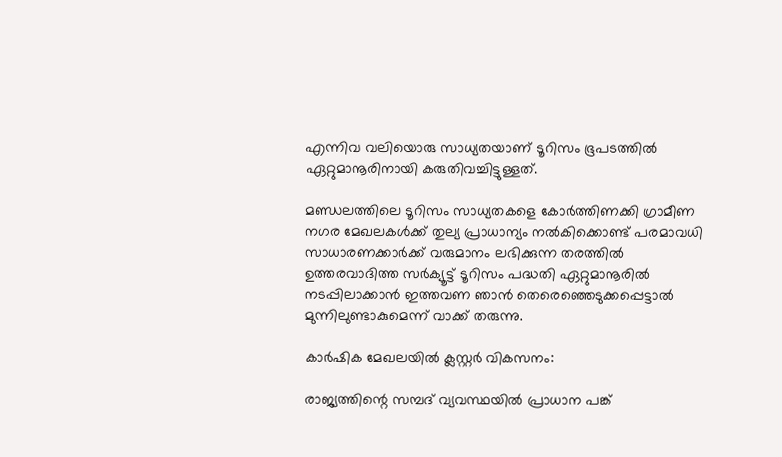എന്നിവ വലിയൊരു സാധ്യതയാണ് ടൂറിസം ഭൂപടത്തിൽ ഏറ്റുമാനൂരിനായി കരുതിവച്ചിട്ടുള്ളത്.

മണ്ഡലത്തിലെ ടൂറിസം സാധ്യതകളെ കോർത്തിണക്കി ഗ്രാമീണ നഗര മേഖലകൾക്ക് തുല്യ പ്രാധാന്യം നൽകിക്കൊണ്ട് പരമാവധി സാധാരണക്കാർക്ക് വരുമാനം ലഭിക്കുന്ന തരത്തിൽ ഉത്തരവാദിത്ത സർക്യൂട്ട് ടൂറിസം പദ്ധതി ഏറ്റുമാനൂരിൽ നടപ്പിലാക്കാൻ ഇത്തവണ ഞാൻ തെരെഞ്ഞെടുക്കപ്പെട്ടാൽ മുന്നിലുണ്ടാകുമെന്ന് വാക്ക് തരുന്നു.

കാർഷിക മേഖലയിൽ ക്ലസ്റ്റർ വികസനം:

രാജ്യത്തിന്റെ സമ്പദ് വ്യവസ്ഥയിൽ പ്രാധാന പങ്ക്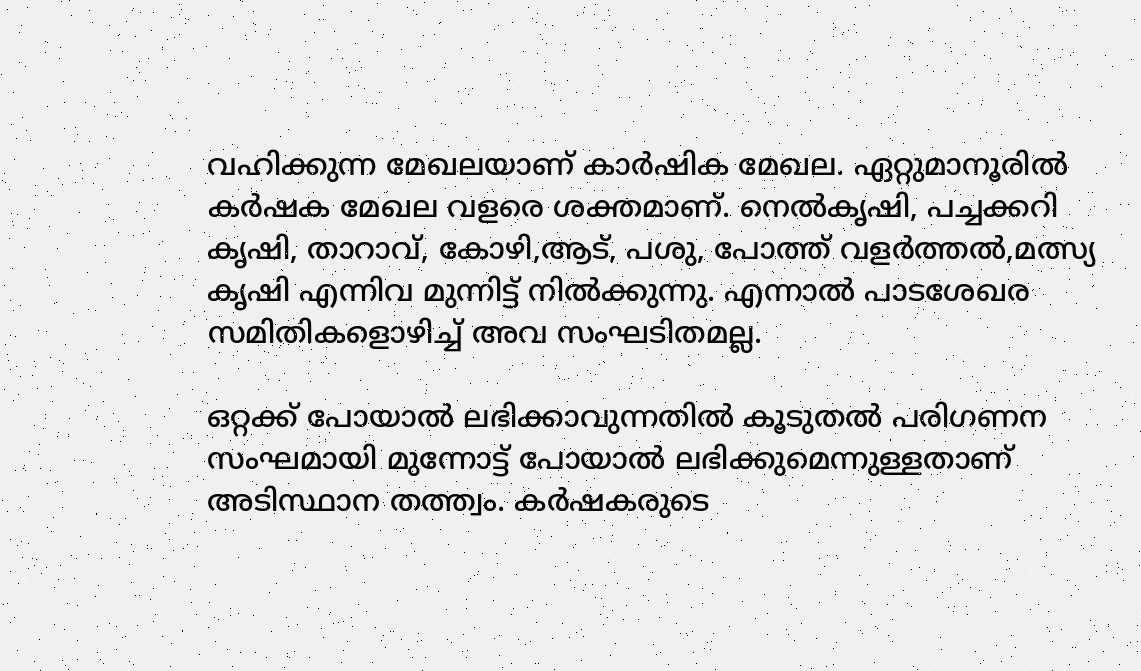വഹിക്കുന്ന മേഖലയാണ് കാർഷിക മേഖല. ഏറ്റുമാനൂരിൽ കർഷക മേഖല വളരെ ശക്തമാണ്. നെൽകൃഷി, പച്ചക്കറി കൃഷി, താറാവ്, കോഴി,ആട്, പശു, പോത്ത് വളർത്തൽ,മത്സ്യ കൃഷി എന്നിവ മുന്നിട്ട് നിൽക്കുന്നു. എന്നാൽ പാടശേഖര സമിതികളൊഴിച്ച്‌ അവ സംഘടിതമല്ല.

ഒറ്റക്ക് പോയാൽ ലഭിക്കാവുന്നതിൽ കൂടുതൽ പരിഗണന സംഘമായി മുന്നോട്ട് പോയാൽ ലഭിക്കുമെന്നുള്ളതാണ് അടിസ്ഥാന തത്ത്വം. കർഷകരുടെ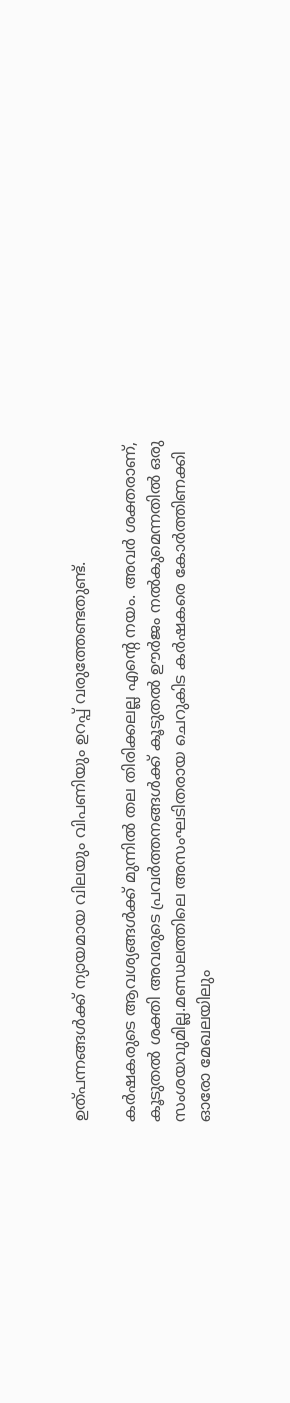ഉത്പന്നങ്ങൾക്ക്‌ ന്യായമായ വിലയും വിപണിയും ഉറപ്പ് വരുത്തേണ്ടതുണ്ട്.

കർഷകരുടെ ആവശ്യങ്ങൾക്ക് മുന്നിൽ തല തിരിക്കലല്ല എന്റെ നയം. അവർ ശക്തരാണ്, കൂടുതൽ ശക്തി അവരുടെ പ്രവർത്തനങ്ങൾക്ക് കൂടുതൽ ഊർജം നൽകുമെന്നതിൽ ഒരു സംശയവുമില്ല.മണ്ഡലത്തിലെ അസംഘടിതരായ ചെറുകിട കർഷകരെ കോർത്തിണക്കി ഓരോ മേഖലയിലും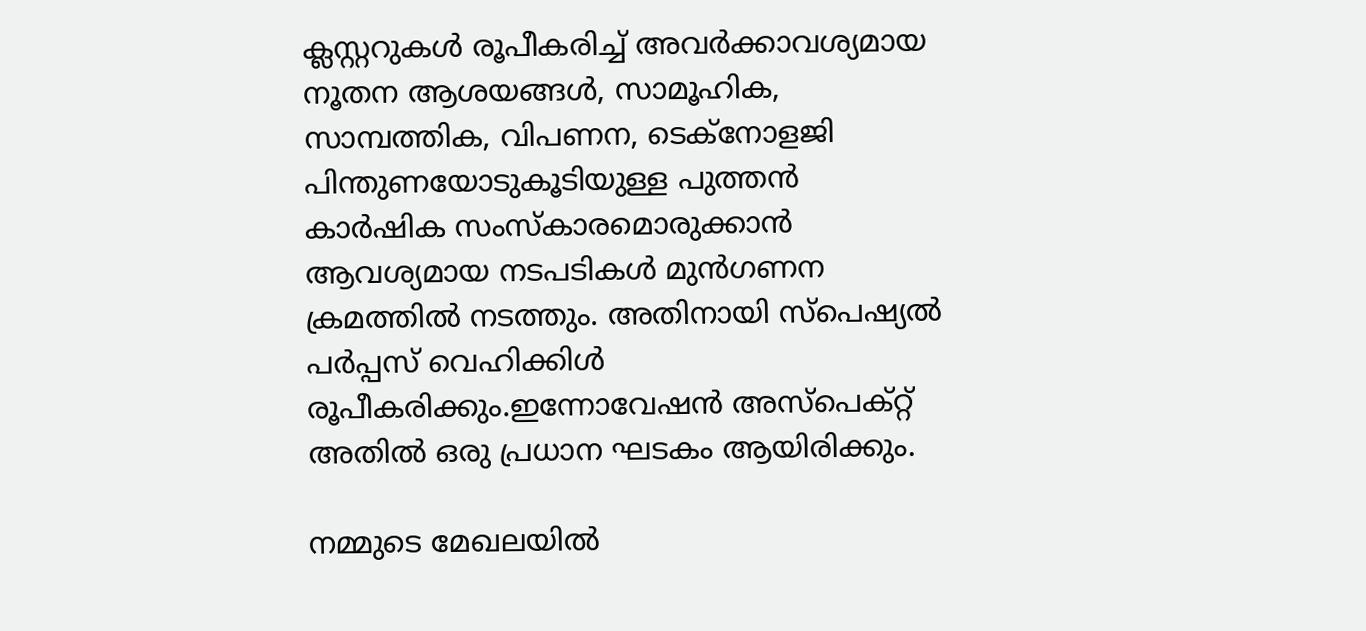ക്ലസ്റ്ററുകൾ രൂപീകരിച്ച് അവർക്കാവശ്യമായ നൂതന ആശയങ്ങൾ, സാമൂഹിക, സാമ്പത്തിക, വിപണന, ടെക്നോളജി പിന്തുണയോടുകൂടിയുള്ള പുത്തൻ കാർഷിക സംസ്‍കാരമൊരുക്കാൻ ആവശ്യമായ നടപടികൾ മുൻഗണന ക്രമത്തിൽ നടത്തും. അതിനായി സ്പെഷ്യൽ പർപ്പസ് വെഹിക്കിൾ രൂപീകരിക്കും.ഇന്നോവേഷൻ അസ്പെക്റ്റ് അതിൽ ഒരു പ്രധാന ഘടകം ആയിരിക്കും.

നമ്മുടെ മേഖലയിൽ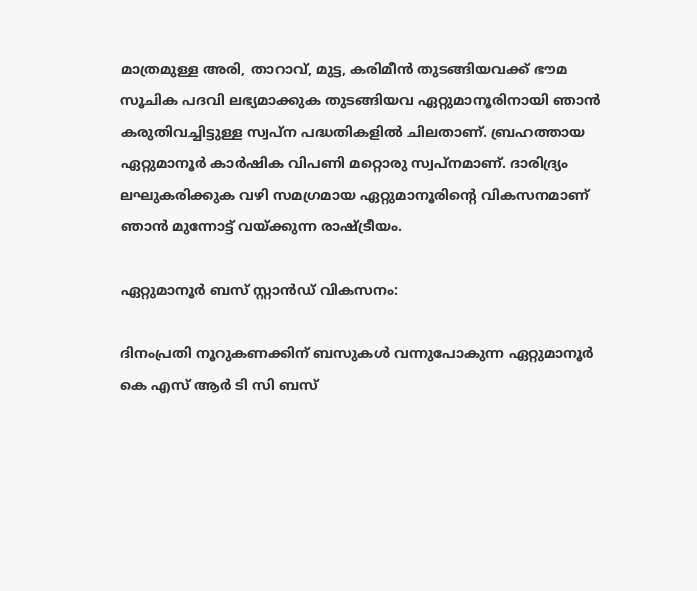മാത്രമുള്ള അരി, താറാവ്, മുട്ട, കരിമീൻ തുടങ്ങിയവക്ക് ഭൗമ സൂചിക പദവി ലഭ്യമാക്കുക തുടങ്ങിയവ ഏറ്റുമാനൂരിനായി ഞാൻ കരുതിവച്ചിട്ടുള്ള സ്വപ്ന പദ്ധതികളിൽ ചിലതാണ്‌. ബ്രഹത്തായ ഏറ്റുമാനൂർ കാർഷിക വിപണി മറ്റൊരു സ്വപ്നമാണ്. ദാരിദ്ര്യം ലഘുകരിക്കുക വഴി സമഗ്രമായ ഏറ്റുമാനൂരിന്റെ വികസനമാണ് ഞാൻ മുന്നോട്ട് വയ്ക്കുന്ന രാഷ്ട്രീയം.

ഏറ്റുമാനൂർ ബസ് സ്റ്റാൻഡ് വികസനം:

ദിനംപ്രതി നൂറുകണക്കിന് ബസുകൾ വന്നുപോകുന്ന ഏറ്റുമാനൂർ കെ എസ് ആർ ടി സി ബസ്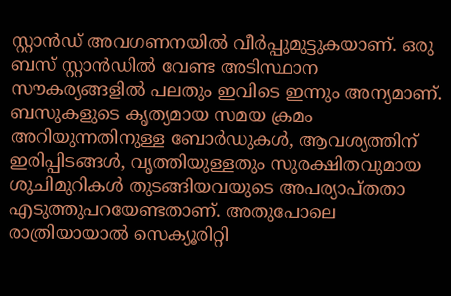സ്റ്റാൻഡ് അവഗണനയിൽ വീർപ്പുമുട്ടുകയാണ്. ഒരു ബസ് സ്റ്റാൻഡിൽ വേണ്ട അടിസ്ഥാന സൗകര്യങ്ങളിൽ പലതും ഇവിടെ ഇന്നും അന്യമാണ്. ബസുകളുടെ കൃത്യമായ സമയ ക്രമം അറിയുന്നതിനുള്ള ബോർഡുകൾ, ആവശ്യത്തിന് ഇരിപ്പിടങ്ങൾ, വൃത്തിയുള്ളതും സുരക്ഷിതവുമായ ശുചിമുറികൾ തുടങ്ങിയവയുടെ അപര്യാപ്തതാ എടുത്തുപറയേണ്ടതാണ്. അതുപോലെ രാത്രിയായാൽ സെക്യൂരിറ്റി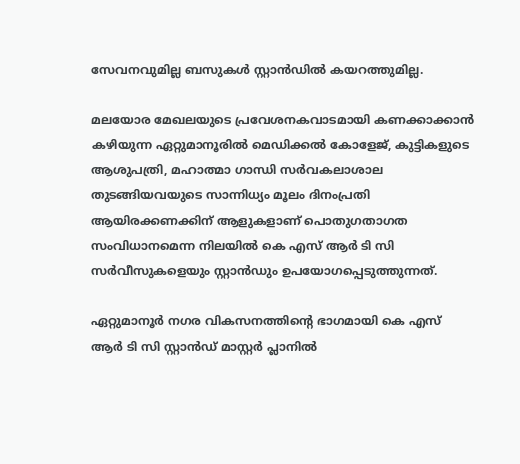സേവനവുമില്ല ബസുകൾ സ്റ്റാൻഡിൽ കയറത്തുമില്ല.

മലയോര മേഖലയുടെ പ്രവേശനകവാടമായി കണക്കാക്കാൻ കഴിയുന്ന ഏറ്റുമാനൂരിൽ മെഡിക്കൽ കോളേജ്, കുട്ടികളുടെ ആശുപത്രി, മഹാത്മാ ഗാന്ധി സർവകലാശാല തുടങ്ങിയവയുടെ സാന്നിധ്യം മൂലം ദിനംപ്രതി ആയിരക്കണക്കിന് ആളുകളാണ് പൊതുഗതാഗത സംവിധാനമെന്ന നിലയിൽ കെ എസ് ആർ ടി സി സർവീസുകളെയും സ്റ്റാൻഡും ഉപയോഗപ്പെടുത്തുന്നത്.

ഏറ്റുമാനൂർ നഗര വികസനത്തിന്റെ ഭാഗമായി കെ എസ് ആർ ടി സി സ്റ്റാൻഡ് മാസ്റ്റർ പ്ലാനിൽ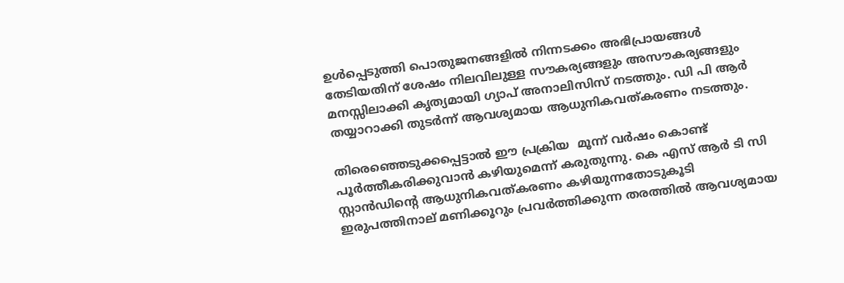ഉൾപ്പെടുത്തി പൊതുജനങ്ങളിൽ നിന്നടക്കം അഭിപ്രായങ്ങൾ തേടിയതിന് ശേഷം നിലവിലുള്ള സൗകര്യങ്ങളും അസൗകര്യങ്ങളും മനസ്സിലാക്കി കൃത്യമായി ഗ്യാപ് അനാലിസിസ് നടത്തും. ഡി പി ആർ  തയ്യാറാക്കി തുടർന്ന് ആവശ്യമായ ആധുനികവത്കരണം നടത്തും.

തിരെഞ്ഞെടുക്കപ്പെട്ടാൽ ഈ പ്രക്രിയ  മൂന്ന് വർഷം കൊണ്ട് പൂർത്തീകരിക്കുവാൻ കഴിയുമെന്ന് കരുതുന്നു. കെ എസ് ആർ ടി സി സ്റ്റാൻഡിന്റെ ആധുനികവത്കരണം കഴിയുന്നതോടുകൂടി ഇരുപത്തിനാല് മണിക്കൂറും പ്രവർത്തിക്കുന്ന തരത്തിൽ ആവശ്യമായ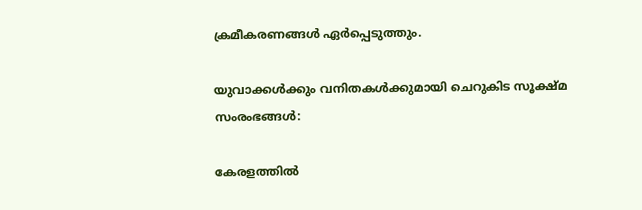ക്രമീകരണങ്ങൾ ഏർപ്പെടുത്തും.

യുവാക്കൾക്കും വനിതകൾക്കുമായി ചെറുകിട സൂക്ഷ്മ സംരംഭങ്ങൾ:

കേരളത്തിൽ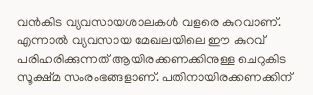വൻകിട വ്യവസായശാലകൾ വളരെ കുറവാണ്. എന്നാൽ വ്യവസായ മേഖലയിലെ ഈ കുറവ് പരിഹരിക്കുന്നത് ആയിരക്കണക്കിനുള്ള ചെറുകിട സൂക്ഷ്മ സംരംഭങ്ങളാണ്. പതിനായിരക്കണക്കിന്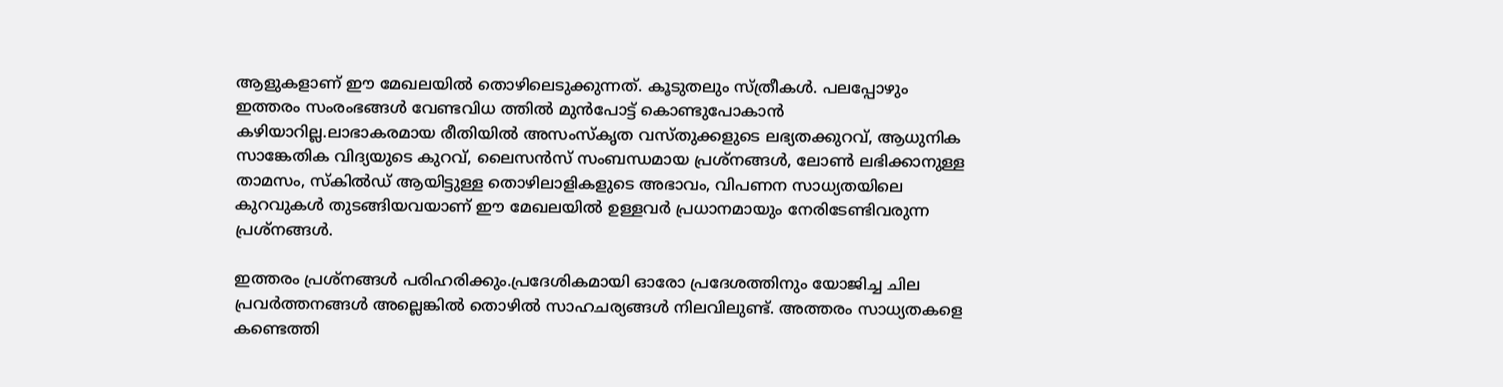ആളുകളാണ് ഈ മേഖലയിൽ തൊഴിലെടുക്കുന്നത്. കൂടുതലും സ്ത്രീകൾ. പലപ്പോഴും ഇത്തരം സംരംഭങ്ങൾ വേണ്ടവിധ ത്തിൽ മുൻപോട്ട് കൊണ്ടുപോകാൻ കഴിയാറില്ല.ലാഭാകരമായ രീതിയിൽ അസംസ്‌കൃത വസ്തുക്കളുടെ ലഭ്യതക്കുറവ്, ആധുനിക സാങ്കേതിക വിദ്യയുടെ കുറവ്, ലൈസൻസ് സംബന്ധമായ പ്രശ്നങ്ങൾ, ലോൺ ലഭിക്കാനുള്ള താമസം, സ്കിൽഡ് ആയിട്ടുള്ള തൊഴിലാളികളുടെ അഭാവം, വിപണന സാധ്യതയിലെ കുറവുകൾ തുടങ്ങിയവയാണ് ഈ മേഖലയിൽ ഉള്ളവർ പ്രധാനമായും നേരിടേണ്ടിവരുന്ന പ്രശ്നങ്ങൾ.

ഇത്തരം പ്രശ്നങ്ങൾ പരിഹരിക്കും.പ്രദേശികമായി ഓരോ പ്രദേശത്തിനും യോജിച്ച ചില പ്രവർത്തനങ്ങൾ അല്ലെങ്കിൽ തൊഴിൽ സാഹചര്യങ്ങൾ നിലവിലുണ്ട്. അത്തരം സാധ്യതകളെ കണ്ടെത്തി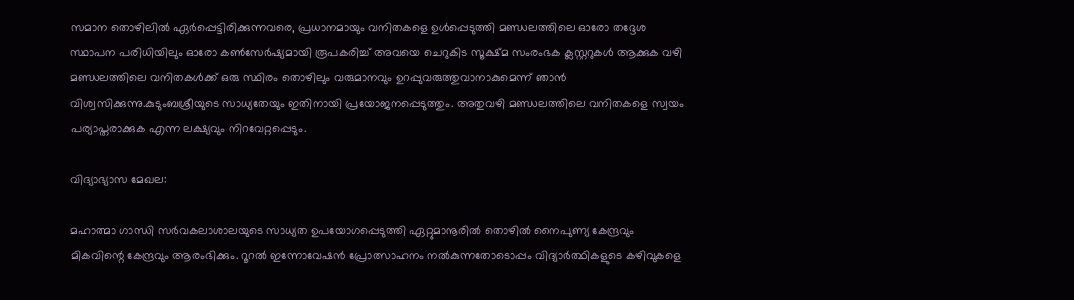സമാന തൊഴിലിൽ ഏർപ്പെട്ടിരിക്കുന്നവരെ, പ്രധാനമായും വനിതകളെ ഉൾപ്പെടുത്തി മണ്ഡലത്തിലെ ഓരോ തദ്ദേശ സ്ഥാപന പരിധിയിലും ഓരോ കൺസേർഷ്യമായി രൂപകരിച്ച് അവയെ ചെറുകിട സൂക്ഷ്മ സംരംഭക ക്ലസ്റ്ററുകൾ ആക്കുക വഴി മണ്ഡലത്തിലെ വനിതകൾക്ക് ഒരു സ്ഥിരം തൊഴിലും വരുമാനവും ഉറപ്പുവരുത്തുവാനാകുമെന്ന് ഞാൻ വിശ്വസിക്കുന്നു.കുടുംബശ്രീയുടെ സാധ്യതേയും ഇതിനായി പ്രയോജനപ്പെടുത്തും. അതുവഴി മണ്ഡലത്തിലെ വനിതകളെ സ്വയം പര്യാപ്തരാക്കുക എന്ന ലക്ഷ്യവും നിറവേറ്റപ്പെടും.

വിദ്യാഭ്യാസ മേഖല:

മഹാത്മാ ഗാന്ധി സർവകലാശാലയുടെ സാധ്യത ഉപയോഗപ്പെടുത്തി ഏറ്റുമാനൂരിൽ തൊഴിൽ നൈപുണ്യ കേന്ദ്രവും മികവിന്റെ കേന്ദ്രവും ആരംഭിക്കും. റൂറൽ ഇന്നോവേഷൻ പ്രോത്സാഹനം നൽകുന്നതോടൊപ്പം വിദ്യാർത്ഥികളുടെ കഴിവുകളെ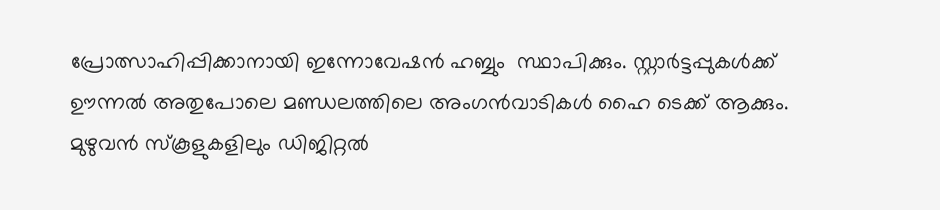പ്രോത്സാഹിപ്പിക്കാനായി ഇന്നോവേഷൻ ഹബ്ബും  സ്ഥാപിക്കും. സ്റ്റാർട്ടപ്പുകൾക്ക് ഊന്നൽ അതുപോലെ മണ്ഡലത്തിലെ അംഗൻവാടികൾ ഹൈ ടെക്ക് ആക്കും. മുഴുവൻ സ്കൂളുകളിലും ഡിജിറ്റൽ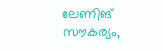ലേണിങ് സൗകര്യം,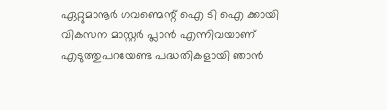ഏറ്റുമാനൂർ ഗവണ്മെന്റ് ഐ ടി ഐ ക്കായി വികസന മാസ്റ്റർ പ്ലാൻ എന്നിവയാണ് എടുത്തുപറയേണ്ട പദ്ധതികളായി ഞാൻ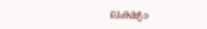ലക്ഷ്യം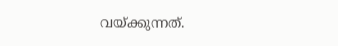വയ്ക്കുന്നത്.